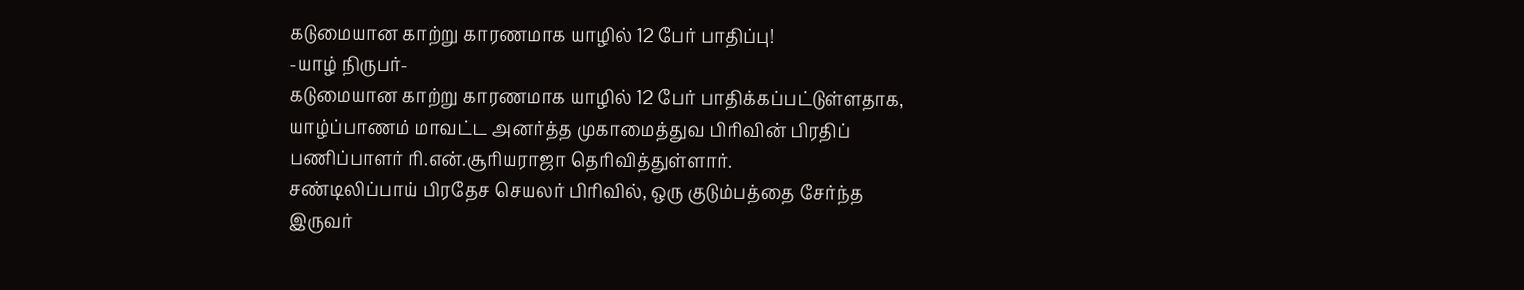கடுமையான காற்று காரணமாக யாழில் 12 பேர் பாதிப்பு!
-யாழ் நிருபர்-
கடுமையான காற்று காரணமாக யாழில் 12 பேர் பாதிக்கப்பட்டுள்ளதாக, யாழ்ப்பாணம் மாவட்ட அனர்த்த முகாமைத்துவ பிரிவின் பிரதிப் பணிப்பாளர் ரி.என்.சூரியராஜா தெரிவித்துள்ளார்.
சண்டிலிப்பாய் பிரதேச செயலர் பிரிவில், ஒரு குடும்பத்தை சேர்ந்த இருவர்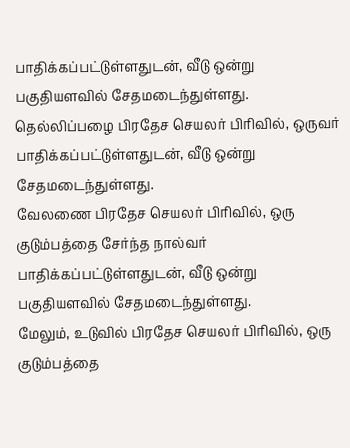பாதிக்கப்பட்டுள்ளதுடன், வீடு ஒன்று பகுதியளவில் சேதமடைந்துள்ளது.
தெல்லிப்பழை பிரதேச செயலர் பிரிவில், ஒருவர் பாதிக்கப்பட்டுள்ளதுடன், வீடு ஒன்று சேதமடைந்துள்ளது.
வேலணை பிரதேச செயலர் பிரிவில், ஒரு குடும்பத்தை சேர்ந்த நால்வர் பாதிக்கப்பட்டுள்ளதுடன், வீடு ஒன்று பகுதியளவில் சேதமடைந்துள்ளது.
மேலும், உடுவில் பிரதேச செயலர் பிரிவில், ஒரு குடும்பத்தை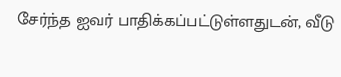சேர்ந்த ஐவர் பாதிக்கப்பட்டுள்ளதுடன், வீடு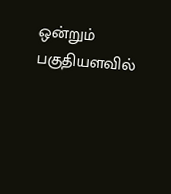ஒன்றும் பகுதியளவில்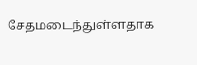சேதமடைந்துள்ளதாக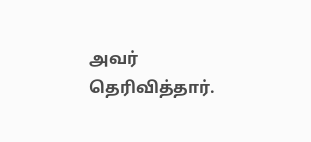அவர் தெரிவித்தார்.